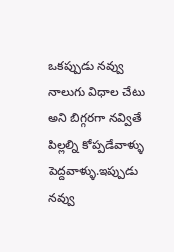ఒకప్పుడు నవ్వు నాలుగు విధాల చేటు అని బిగ్గరగా నవ్వితే పిల్లల్ని కోప్పడేవాళ్ళు పెద్దవాళ్ళు.ఇప్పుడు నవ్వు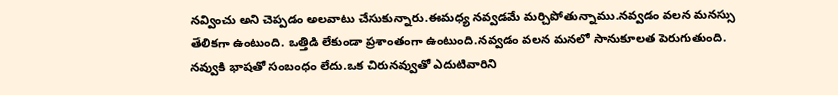నవ్వించు అని చెప్పడం అలవాటు చేసుకున్నారు.ఈమధ్య నవ్వడమే మర్చిపోతున్నాము.నవ్వడం వలన మనస్సు తేలికగా ఉంటుంది. ఒత్తిడి లేకుండా ప్రశాంతంగా ఉంటుంది.నవ్వడం వలన మనలో సానుకూలత పెరుగుతుంది. నవ్వుకి భాషతో సంబంధం లేదు.ఒక చిరునవ్వుతో ఎదుటివారిని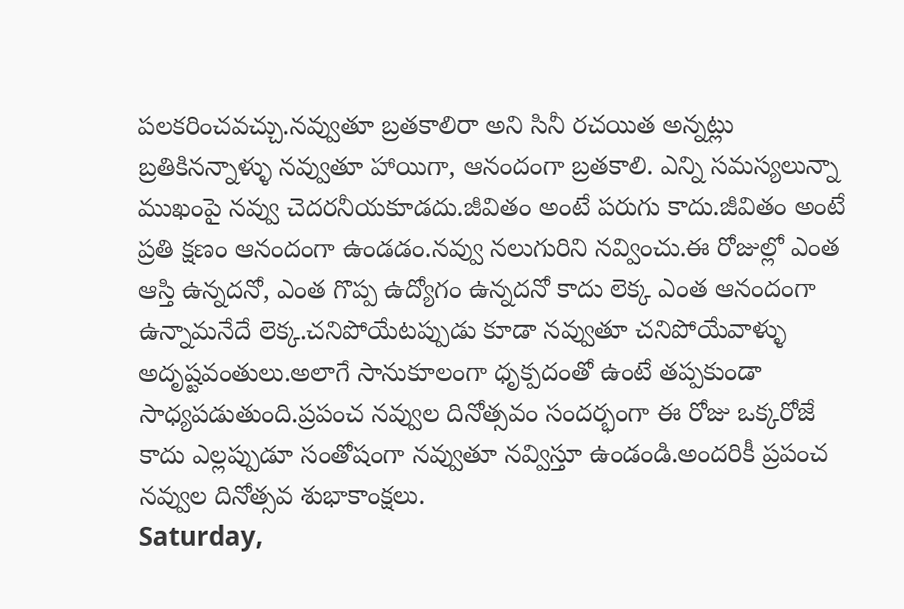పలకరించవచ్చు.నవ్వుతూ బ్రతకాలిరా అని సినీ రచయిత అన్నట్లు బ్రతికినన్నాళ్ళు నవ్వుతూ హాయిగా, ఆనందంగా బ్రతకాలి. ఎన్ని సమస్యలున్నా ముఖంపై నవ్వు చెదరనీయకూడదు.జీవితం అంటే పరుగు కాదు.జీవితం అంటే ప్రతి క్షణం ఆనందంగా ఉండడం.నవ్వు నలుగురిని నవ్వించు.ఈ రోజుల్లో ఎంత ఆస్తి ఉన్నదనో, ఎంత గొప్ప ఉద్యోగం ఉన్నదనో కాదు లెక్క ఎంత ఆనందంగా ఉన్నామనేదే లెక్క.చనిపోయేటప్పుడు కూడా నవ్వుతూ చనిపోయేవాళ్ళు అదృష్టవంతులు.అలాగే సానుకూలంగా ధృక్పదంతో ఉంటే తప్పకుండా సాధ్యపడుతుంది.ప్రపంచ నవ్వుల దినోత్సవం సందర్భంగా ఈ రోజు ఒక్కరోజే కాదు ఎల్లప్పుడూ సంతోషంగా నవ్వుతూ నవ్విస్తూ ఉండండి.అందరికీ ప్రపంచ నవ్వుల దినోత్సవ శుభాకాంక్షలు.
Saturday,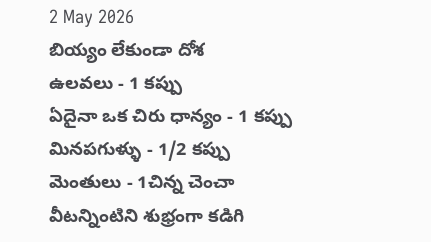2 May 2026
బియ్యం లేకుండా దోశ
ఉలవలు - 1 కప్పు
ఏదైనా ఒక చిరు ధాన్యం - 1 కప్పు
మినపగుళ్ళు - 1/2 కప్పు
మెంతులు - 1చిన్న చెంచా
వీటన్నింటిని శుభ్రంగా కడిగి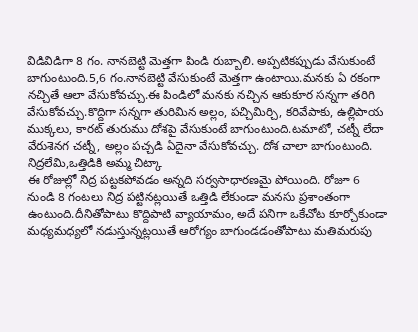విడివిడిగా 8 గం. నానబెట్టి మెత్తగా పిండి రుబ్బాలి. అప్పటికప్పుడు వేసుకుంటే బాగుంటుంది.5,6 గం.నానబెట్టి వేసుకుంటే మెత్తగా ఉంటాయి.మనకు ఏ రకంగా నచ్చితే ఆలా వేసుకోవచ్చు.ఈ పిండిలో మనకు నచ్చిన ఆకుకూర సన్నగా తరిగి వేసుకోవచ్చు.కొద్దిగా సన్నగా తురిమిన అల్లం, పచ్చిమిర్చి, కరివేపాకు, ఉల్లిపాయ ముక్కలు, కారట్ తురుము దోశపై వేసుకుంటే బాగుంటుంది.టమాటో, చట్నీ లేదా వేరుశెనగ చట్నీ, అల్లం పచ్చడి ఏదైనా వేసుకోవచ్చు. దోశ చాలా బాగుంటుంది.
నిద్రలేమి,ఒత్తిడికి అమ్మ చిట్కా
ఈ రోజుల్లో నిద్ర పట్టకపోవడం అన్నది సర్వసాధారణమై పోయింది. రోజూ 6 నుండి 8 గంటలు నిద్ర పట్టినట్లయితే ఒత్తిడి లేకుండా మనసు ప్రశాంతంగా ఉంటుంది.దీనితోపాటు కొద్దిపాటి వ్యాయామం, అదే పనిగా ఒకేచోట కూర్చోకుండా మధ్యమధ్యలో నడుస్తున్నట్లయితే ఆరోగ్యం బాగుండడంతోపాటు మతిమరుపు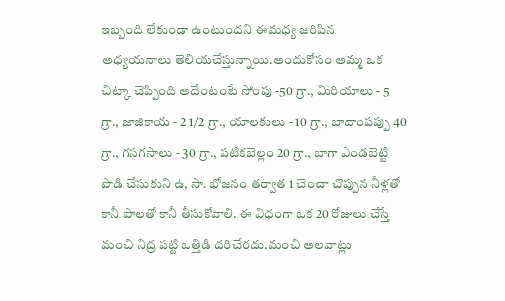ఇబ్బంది లేకుండా ఉంటుందని ఈమధ్య జరిపిన అధ్యయనాలు తెలియచేస్తున్నాయి.అందుకోసం అమ్మ ఒక చిట్కా చెప్పింది అదేంటంటే సోంపు -50 గ్రా., మిరియాలు - 5 గ్రా., జాజికాయ - 2 1/2 గ్రా., యాలకులు - 10 గ్రా., బాదాంపప్పు 40 గ్రా., గసగసాలు - 30 గ్రా., పటికబెల్లం 20 గ్రా., బాగా ఎండబెట్టి పొడి చేసుకుని ఉ, సా. భోజనం తర్వాత 1 చెంచా చొప్పున నీళ్లతో కానీ పాలతో కానీ తీసుకోవాలి. ఈ విధంగా ఒక 20 రోజులు చేస్తే మంచి నిద్ర పట్టి ఒత్తిడి దరిచేరదు.మంచి అలవాట్లు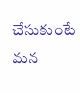చేసుకుంటే మన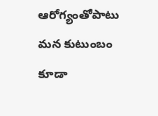ఆరోగ్యంతోపాటు మన కుటుంబం కూడా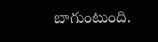బాగుంటుంది.